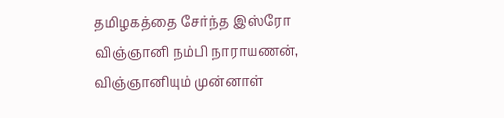தமிழகத்தை சேர்ந்த இஸ்ரோ விஞ்ஞானி நம்பி நாராயணன், விஞ்ஞானியும் முன்னாள்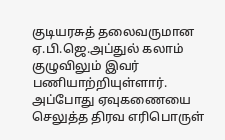குடியரசுத் தலைவருமான ஏ.பி.ஜெ.அப்துல் கலாம் குழுவிலும் இவர் பணியாற்றியுள்ளார். அப்போது ஏவுகணையை செலுத்த திரவ எரிபொருள்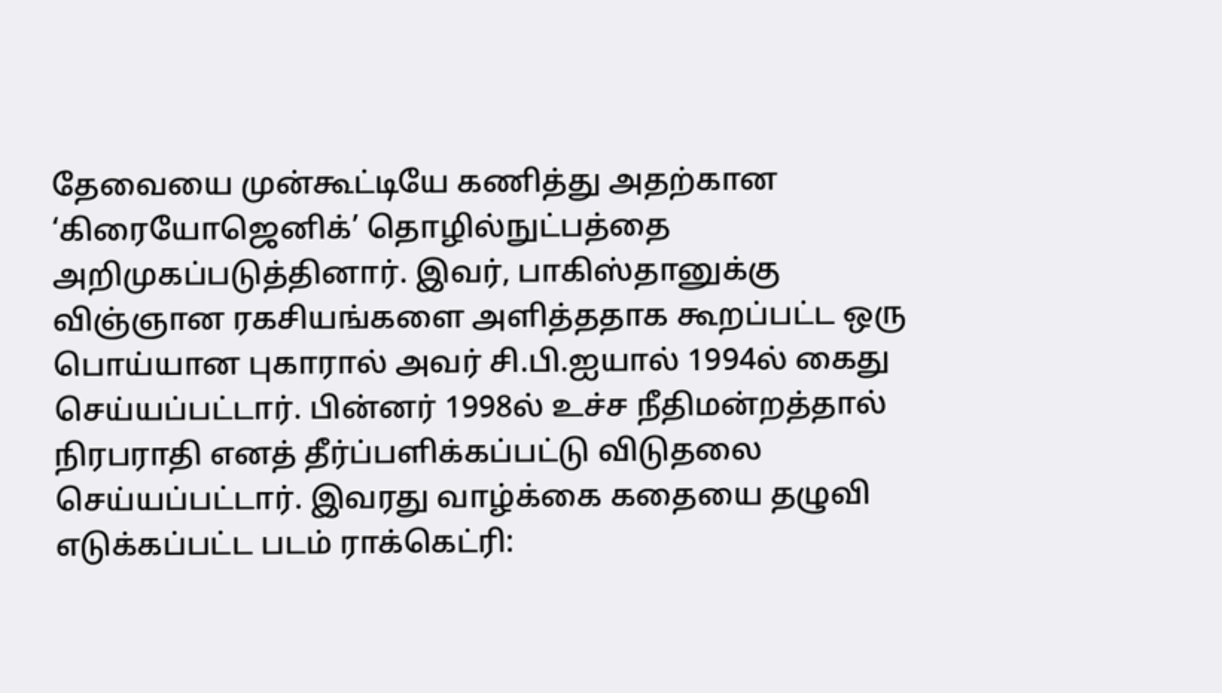தேவையை முன்கூட்டியே கணித்து அதற்கான ‘கிரையோஜெனிக்’ தொழில்நுட்பத்தை அறிமுகப்படுத்தினார். இவர், பாகிஸ்தானுக்கு விஞ்ஞான ரகசியங்களை அளித்ததாக கூறப்பட்ட ஒரு பொய்யான புகாரால் அவர் சி.பி.ஐயால் 1994ல் கைது செய்யப்பட்டார். பின்னர் 1998ல் உச்ச நீதிமன்றத்தால் நிரபராதி எனத் தீர்ப்பளிக்கப்பட்டு விடுதலை செய்யப்பட்டார். இவரது வாழ்க்கை கதையை தழுவி எடுக்கப்பட்ட படம் ராக்கெட்ரி: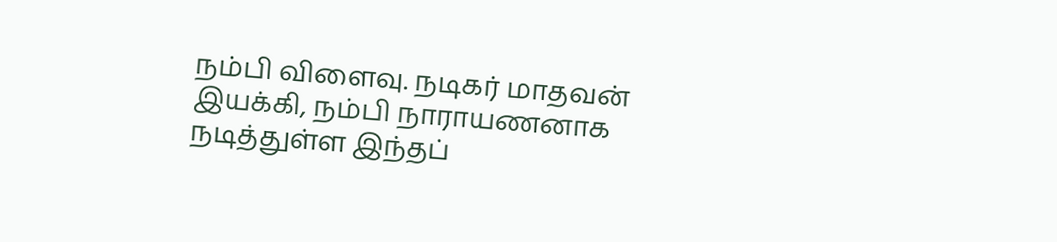நம்பி விளைவு. நடிகர் மாதவன் இயக்கி, நம்பி நாராயணனாக நடித்துள்ள இந்தப்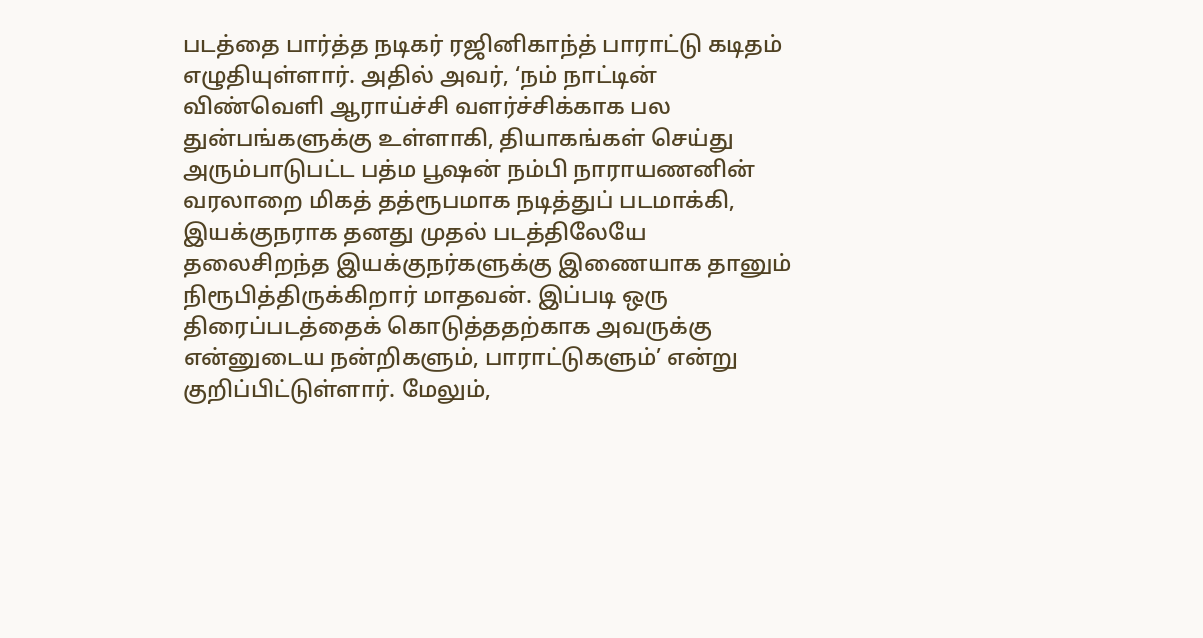படத்தை பார்த்த நடிகர் ரஜினிகாந்த் பாராட்டு கடிதம் எழுதியுள்ளார். அதில் அவர், ‘நம் நாட்டின் விண்வெளி ஆராய்ச்சி வளர்ச்சிக்காக பல துன்பங்களுக்கு உள்ளாகி, தியாகங்கள் செய்து அரும்பாடுபட்ட பத்ம பூஷன் நம்பி நாராயணனின் வரலாறை மிகத் தத்ரூபமாக நடித்துப் படமாக்கி, இயக்குநராக தனது முதல் படத்திலேயே தலைசிறந்த இயக்குநர்களுக்கு இணையாக தானும் நிரூபித்திருக்கிறார் மாதவன். இப்படி ஒரு திரைப்படத்தைக் கொடுத்ததற்காக அவருக்கு என்னுடைய நன்றிகளும், பாராட்டுகளும்’ என்று குறிப்பிட்டுள்ளார். மேலும்,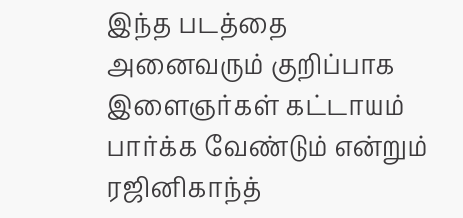இந்த படத்தை அனைவரும் குறிப்பாக இளைஞர்கள் கட்டாயம் பார்க்க வேண்டும் என்றும் ரஜினிகாந்த்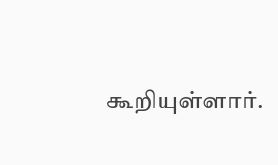கூறியுள்ளார்.